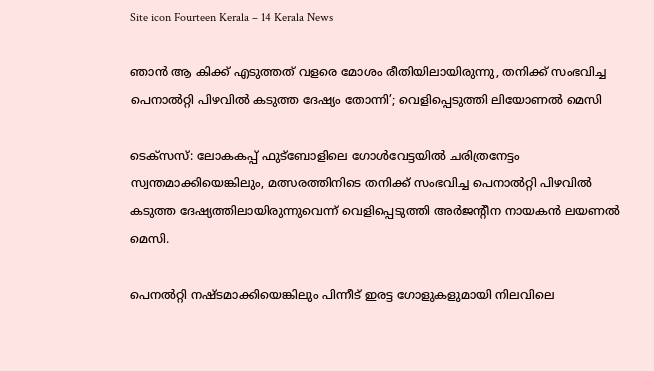Site icon Fourteen Kerala – 14 Kerala News

ഞാൻ ആ കിക്ക് എടുത്തത് വളരെ മോശം രീതിയിലായിരുന്നു, തനിക്ക് സംഭവിച്ച പെനാൽറ്റി പിഴവിൽ കടുത്ത ദേഷ്യം തോന്നി’; വെളിപ്പെടുത്തി ലിയോണല്‍ മെസി

ടെക്സസ്: ലോകകപ്പ് ഫുട്ബോളിലെ ഗോൾവേട്ടയിൽ ചരിത്രനേട്ടം സ്വന്തമാക്കിയെങ്കിലും, മത്സരത്തിനിടെ തനിക്ക് സംഭവിച്ച പെനാൽറ്റി പിഴവിൽ കടുത്ത ദേഷ്യത്തിലായിരുന്നുവെന്ന് വെളിപ്പെടുത്തി അർജന്റീന നായകൻ ലയണൽ മെസി.

പെനല്‍റ്റി നഷ്ടമാക്കിയെങ്കിലും പിന്നീട് ഇരട്ട ഗോളുകളുമായി നിലവിലെ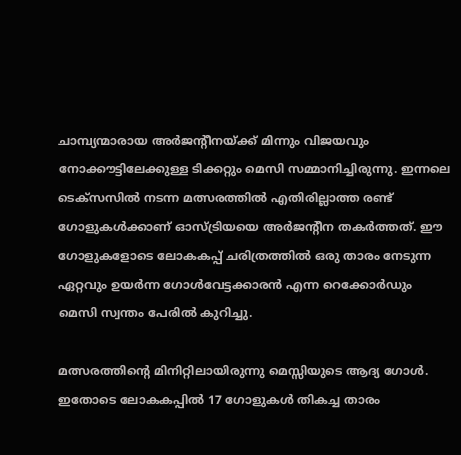ചാമ്പ്യന്മാരായ അർജന്‍റീനയ്ക്ക് മിന്നും വിജയവും നോക്കൗട്ടിലേക്കുള്ള ടിക്കറ്റും മെസി സമ്മാനിച്ചിരുന്നു. ഇന്നലെ ടെക്സസില്‍ നടന്ന മത്സരത്തിൽ എതിരില്ലാത്ത രണ്ട് ഗോളുകൾക്കാണ് ഓസ്ട്രിയയെ അർജന്റീന തകർത്തത്. ഈ ഗോളുകളോടെ ലോകകപ്പ് ചരിത്രത്തിൽ ഒരു താരം നേടുന്ന ഏറ്റവും ഉയർന്ന ഗോൾവേട്ടക്കാരൻ എന്ന റെക്കോർഡും മെസി സ്വന്തം പേരിൽ കുറിച്ചു.

മത്സരത്തിന്റെ മിനിറ്റിലായിരുന്നു മെസ്സിയുടെ ആദ്യ ഗോൾ. ഇതോടെ ലോകകപ്പിൽ 17 ഗോളുകൾ തികച്ച താരം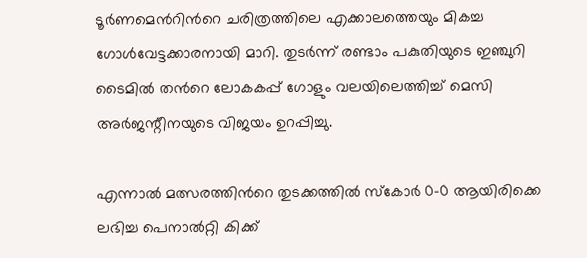ടൂർണമെന്‍റിന്‍റെ ചരിത്രത്തിലെ എക്കാലത്തെയും മികച്ച ഗോൾവേട്ടക്കാരനായി മാറി. തുടർന്ന് രണ്ടാം പകുതിയുടെ ഇഞ്ചുറി ടൈമിൽ തന്‍റെ ലോകകപ്പ് ഗോളും വലയിലെത്തിച്ച് മെസി അർജന്റീനയുടെ വിജയം ഉറപ്പിച്ചു.

എന്നാൽ മത്സരത്തിന്‍റെ തുടക്കത്തിൽ സ്കോർ 0-0 ആയിരിക്കെ ലഭിച്ച പെനാൽറ്റി കിക്ക്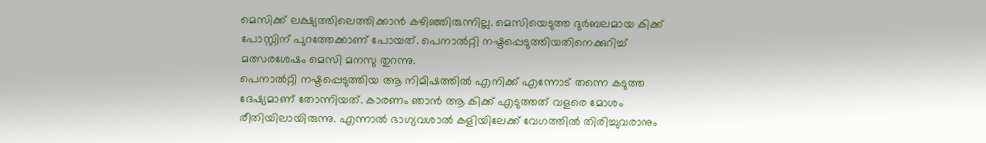മെസിക്ക് ലക്ഷ്യത്തിലെത്തിക്കാൻ കഴിഞ്ഞിരുന്നില്ല. മെസിയെടുത്ത ദുർബലമായ കിക്ക് പോസ്റ്റിന് പുറത്തേക്കാണ് പോയത്. പെനാൽറ്റി നഷ്ടപ്പെടുത്തിയതിനെക്കുറിച്ച് മത്സരശേഷം മെസി മനസു തുറന്നു.
പെനാൽറ്റി നഷ്ടപ്പെടുത്തിയ ആ നിമിഷത്തിൽ എനിക്ക് എന്നോട് തന്നെ കടുത്ത ദേഷ്യമാണ് തോന്നിയത്. കാരണം ഞാൻ ആ കിക്ക് എടുത്തത് വളരെ മോശം രീതിയിലായിരുന്നു. എന്നാൽ ഭാഗ്യവശാൽ കളിയിലേക്ക് വേഗത്തിൽ തിരിച്ചുവരാനും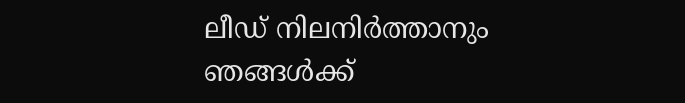ലീഡ് നിലനിർത്താനും ഞങ്ങൾക്ക്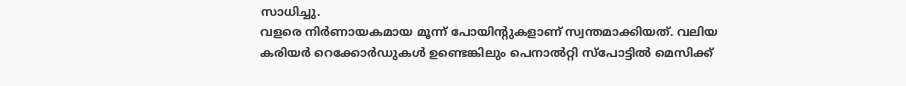സാധിച്ചു.
വളരെ നിർണായകമായ മൂന്ന് പോയിന്‍റുകളാണ് സ്വന്തമാക്കിയത്. വലിയ കരിയർ റെക്കോർഡുകൾ ഉണ്ടെങ്കിലും പെനാൽറ്റി സ്പോട്ടിൽ മെസിക്ക്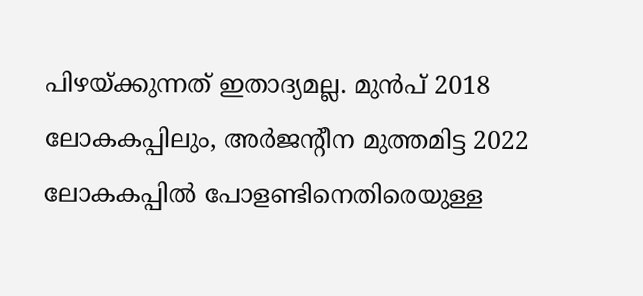പിഴയ്ക്കുന്നത് ഇതാദ്യമല്ല. മുൻപ് 2018 ലോകകപ്പിലും, അർജന്‍റീന മുത്തമിട്ട 2022 ലോകകപ്പിൽ പോളണ്ടിനെതിരെയുള്ള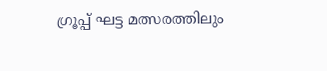ഗ്രൂപ്പ് ഘട്ട മത്സരത്തിലും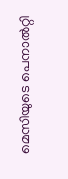മെസിയുടെ പെനാൽറ്റി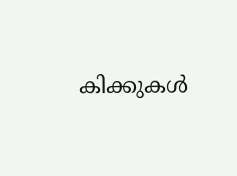കിക്കുകൾ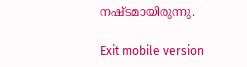നഷ്ടമായിരുന്നു.

Exit mobile version